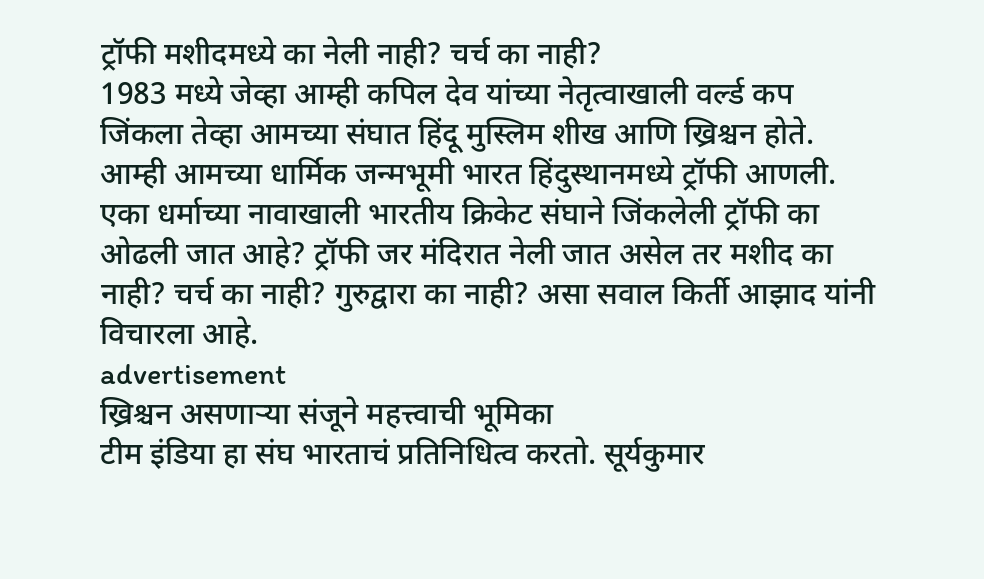ट्रॉफी मशीदमध्ये का नेली नाही? चर्च का नाही?
1983 मध्ये जेव्हा आम्ही कपिल देव यांच्या नेतृत्वाखाली वर्ल्ड कप जिंकला तेव्हा आमच्या संघात हिंदू मुस्लिम शीख आणि ख्रिश्चन होते. आम्ही आमच्या धार्मिक जन्मभूमी भारत हिंदुस्थानमध्ये ट्रॉफी आणली. एका धर्माच्या नावाखाली भारतीय क्रिकेट संघाने जिंकलेली ट्रॉफी का ओढली जात आहे? ट्रॉफी जर मंदिरात नेली जात असेल तर मशीद का नाही? चर्च का नाही? गुरुद्वारा का नाही? असा सवाल किर्ती आझाद यांनी विचारला आहे.
advertisement
ख्रिश्चन असणाऱ्या संजूने महत्त्वाची भूमिका
टीम इंडिया हा संघ भारताचं प्रतिनिधित्व करतो. सूर्यकुमार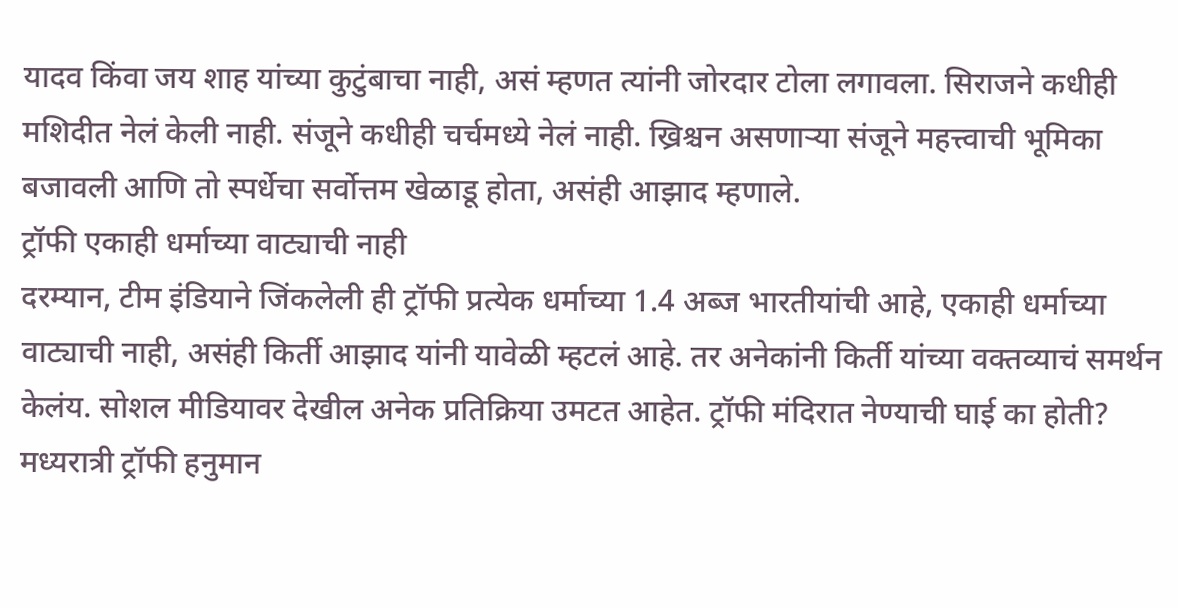यादव किंवा जय शाह यांच्या कुटुंबाचा नाही, असं म्हणत त्यांनी जोरदार टोला लगावला. सिराजने कधीही मशिदीत नेलं केली नाही. संजूने कधीही चर्चमध्ये नेलं नाही. ख्रिश्चन असणाऱ्या संजूने महत्त्वाची भूमिका बजावली आणि तो स्पर्धेचा सर्वोत्तम खेळाडू होता, असंही आझाद म्हणाले.
ट्रॉफी एकाही धर्माच्या वाट्याची नाही
दरम्यान, टीम इंडियाने जिंकलेली ही ट्रॉफी प्रत्येक धर्माच्या 1.4 अब्ज भारतीयांची आहे, एकाही धर्माच्या वाट्याची नाही, असंही किर्ती आझाद यांनी यावेळी म्हटलं आहे. तर अनेकांनी किर्ती यांच्या वक्तव्याचं समर्थन केलंय. सोशल मीडियावर देखील अनेक प्रतिक्रिया उमटत आहेत. ट्रॉफी मंदिरात नेण्याची घाई का होती? मध्यरात्री ट्रॉफी हनुमान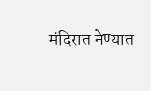मंदिरात नेण्यात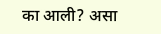का आली? असा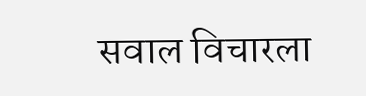सवाल विचारला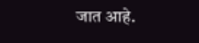जात आहे.